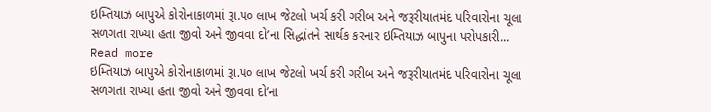ઇમ્તિયાઝ બાપુએ કોરોનાકાળમાં રૂા.૫૦ લાખ જેટલો ખર્ચ કરી ગરીબ અને જરૂરીયાતમંદ પરિવારોના ચૂલા સળગતા રાખ્યા હતા જીવો અને જીવવા દો’ના સિદ્ધાંતને સાર્થક કરનાર ઇમ્તિયાઝ બાપુના પરોપકારી... Read more
ઇમ્તિયાઝ બાપુએ કોરોનાકાળમાં રૂા.૫૦ લાખ જેટલો ખર્ચ કરી ગરીબ અને જરૂરીયાતમંદ પરિવારોના ચૂલા સળગતા રાખ્યા હતા જીવો અને જીવવા દો’ના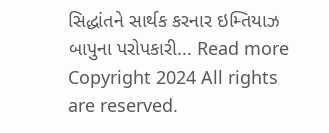સિદ્ધાંતને સાર્થક કરનાર ઇમ્તિયાઝ બાપુના પરોપકારી... Read more
Copyright 2024 All rights are reserved.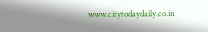www.citytodaydaily.co.in